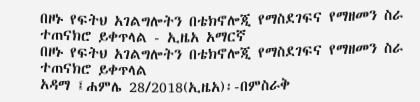በዞኑ የፍትህ አገልግሎትን በቴክኖሎጂ የማስደገፍና የማዘመን ስራ ተጠናክሮ ይቀጥላል - ኢዜአ አማርኛ
በዞኑ የፍትህ አገልግሎትን በቴክኖሎጂ የማስደገፍና የማዘመን ስራ ተጠናክሮ ይቀጥላል
አዳማ ፤ሐምሌ 28/2018(ኢዜአ)፡-በምስራቅ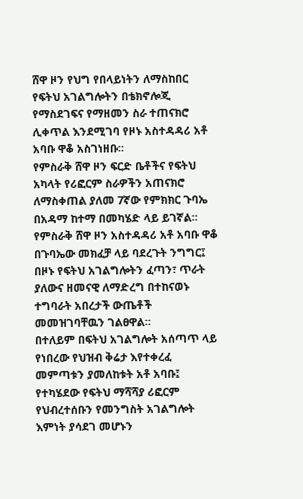ሸዋ ዞን የህግ የበላይነትን ለማስከበር የፍትህ አገልግሎትን በቴክኖሎጂ የማስደገፍና የማዘመን ስራ ተጠናክሮ ሊቀጥል እንደሚገባ የዞኑ አስተዳዳሪ አቶ አባቡ ዋቆ አስገነዘቡ።
የምስራቅ ሸዋ ዞን ፍርድ ቤቶችና የፍትህ አካላት የሪፎርም ስራዎችን አጠናክሮ ለማስቀጠል ያለመ 7ኛው የምክክር ጉባኤ በአዳማ ከተማ በመካሄድ ላይ ይገኛል።
የምስራቅ ሸዋ ዞን አስተዳዳሪ አቶ አባቡ ዋቆ በጉባኤው መክፈቻ ላይ ባደረጉት ንግግር፤ በዞኑ የፍትህ አገልግሎትን ፈጣን፣ ጥራት ያለውና ዘመናዊ ለማድረግ በተከናወኑ ተግባራት አበረታች ውጤቶች መመዝገባቸዉን ገልፀዋል።
በተለይም በፍትህ አገልግሎት አሰጣጥ ላይ የነበረው የህዝብ ቅሬታ እየተቀረፈ መምጣቱን ያመለከቱት አቶ አባቡ፤ የተካሄደው የፍትህ ማሻሻያ ሪፎርም የህብረተሰቡን የመንግስት አገልግሎት እምነት ያሳደገ መሆኑን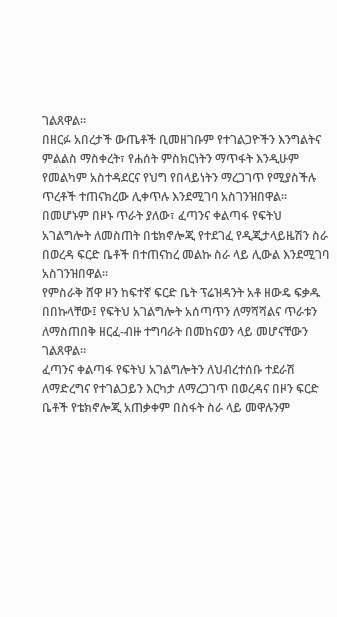ገልጸዋል።
በዘርፉ አበረታች ውጤቶች ቢመዘገቡም የተገልጋዮችን እንግልትና ምልልስ ማስቀረት፣ የሐሰት ምስክርነትን ማጥፋት እንዲሁም የመልካም አስተዳደርና የህግ የበላይነትን ማረጋገጥ የሚያስችሉ ጥረቶች ተጠናክረው ሊቀጥሉ እንደሚገባ አስገንዝበዋል።
በመሆኑም በዞኑ ጥራት ያለው፣ ፈጣንና ቀልጣፋ የፍትህ አገልግሎት ለመስጠት በቴክኖሎጂ የተደገፈ የዲጂታላይዜሽን ስራ በወረዳ ፍርድ ቤቶች በተጠናከረ መልኩ ስራ ላይ ሊውል እንደሚገባ አስገንዝበዋል።
የምስራቅ ሸዋ ዞን ከፍተኛ ፍርድ ቤት ፕሬዝዳንት አቶ ዘውዴ ፍቃዱ በበኩላቸው፤ የፍትህ አገልግሎት አሰጣጥን ለማሻሻልና ጥራቱን ለማስጠበቅ ዘርፈ-ብዙ ተግባራት በመከናወን ላይ መሆናቸውን ገልጸዋል።
ፈጣንና ቀልጣፋ የፍትህ አገልግሎትን ለህብረተሰቡ ተደራሽ ለማድረግና የተገልጋይን እርካታ ለማረጋገጥ በወረዳና በዞን ፍርድ ቤቶች የቴክኖሎጂ አጠቃቀም በስፋት ስራ ላይ መዋሉንም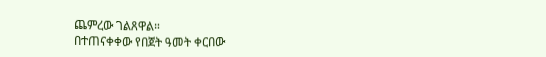ጨምረው ገልጸዋል።
በተጠናቀቀው የበጀት ዓመት ቀርበው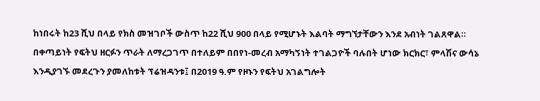ከነበሩት ከ23 ሺህ በላይ የክስ መዝገቦች ውስጥ ከ22 ሺህ 900 በላይ የሚሆኑት እልባት ማግኘታቸውን እንደ አብነት ገልጸዋል።
በቀጣይነት የፍትህ ዘርፉን ጥራት ለማረጋገጥ በተለይም በበየነ-መረብ አማካኝነት ተገልጋዮች ባሉበት ሆነው ክርክር፣ ምላሽና ውሳኔ እንዲያገኙ መደረጉን ያመለከቱት ፕሬዝዳንቱ፤ በ2019 ዓ.ም የዞኑን የፍትህ አገልግሎት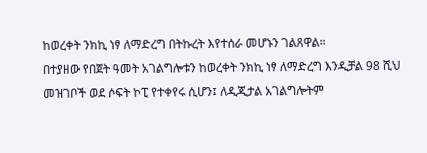ከወረቀት ንክኪ ነፃ ለማድረግ በትኩረት እየተሰራ መሆኑን ገልጸዋል።
በተያዘው የበጀት ዓመት አገልግሎቱን ከወረቀት ንክኪ ነፃ ለማድረግ እንዲቻል 98 ሺህ መዝገቦች ወደ ሶፍት ኮፒ የተቀየሩ ሲሆን፤ ለዲጂታል አገልግሎትም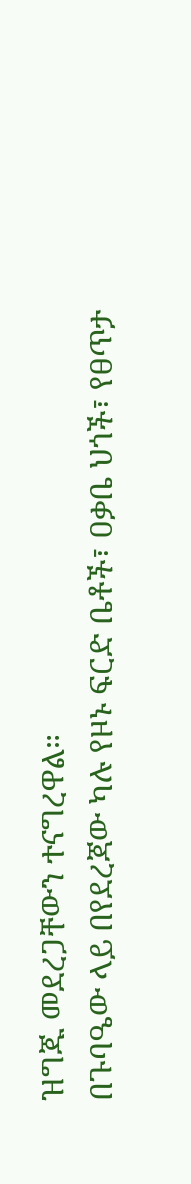ዝግጁ መደረጋቸውን ተናግረዋል።
በጉባዔው ላይ በየደረጃው ካሉ የዞኑ ፍርድ ቤቶች፣ ዐቃቤ ህጎች፣ የፀጥታ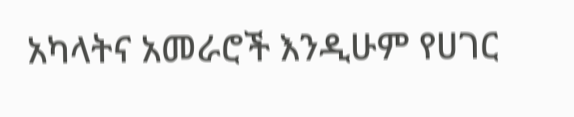አካላትና አመራሮች እንዲሁም የሀገር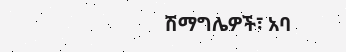ሽማግሌዎች፣ አባ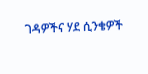ገዳዎችና ሃደ ሲንቄዎች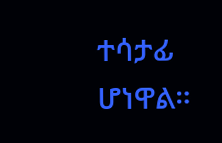ተሳታፊ ሆነዋል።